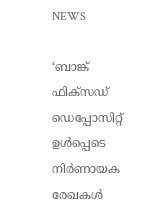NEWS

‘ബാങ്ക് ഫിക്‌‌സഡ് ഡെപ്പോസിറ്റ് ഉൾപ്പെടെ നിർണായക രേഖകൾ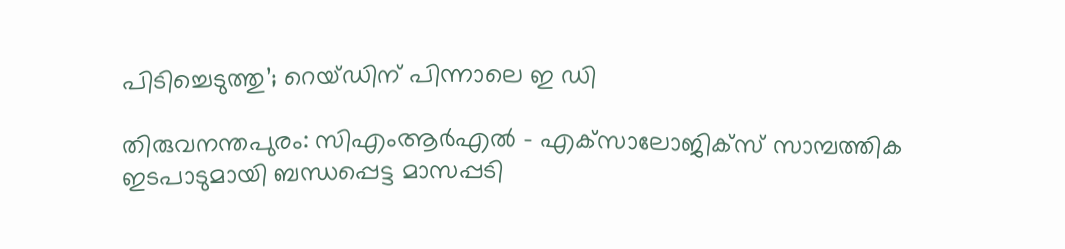പിടിച്ചെടുത്തു’; റെയ്‌ഡിന് പിന്നാലെ ഇ ഡി

തിരുവനന്തപുരം: സിഎംആർഎൽ – എക്‌സാലോജിക്‌സ് സാമ്പത്തിക ഇടപാടുമായി ബന്ധപ്പെട്ട മാസപ്പടി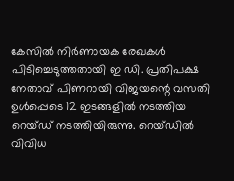കേസിൽ നിർണായക രേഖകൾ പിടിച്ചെടുത്തതായി ഇ ഡി. പ്രതിപക്ഷ നേതാവ് പിണറായി വിജയന്റെ വസതി ഉൾപ്പെടെ 12 ഇടങ്ങളിൽ നടത്തിയ റെയ്‌ഡ് നടത്തിയിരുന്നു. റെയ്‌ഡിൽ വിവിധ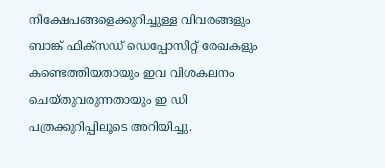നിക്ഷേപങ്ങളെക്കുറിച്ചുള്ള വിവരങ്ങളും ബാങ്ക് ഫിക്‌സഡ് ഡെപ്പോസിറ്റ് രേഖകളും കണ്ടെത്തിയതായും ഇവ വിശകലനം ചെയ്‌തുവരുന്നതായും ഇ ഡി പത്രക്കുറിപ്പിലൂടെ അറിയിച്ചു.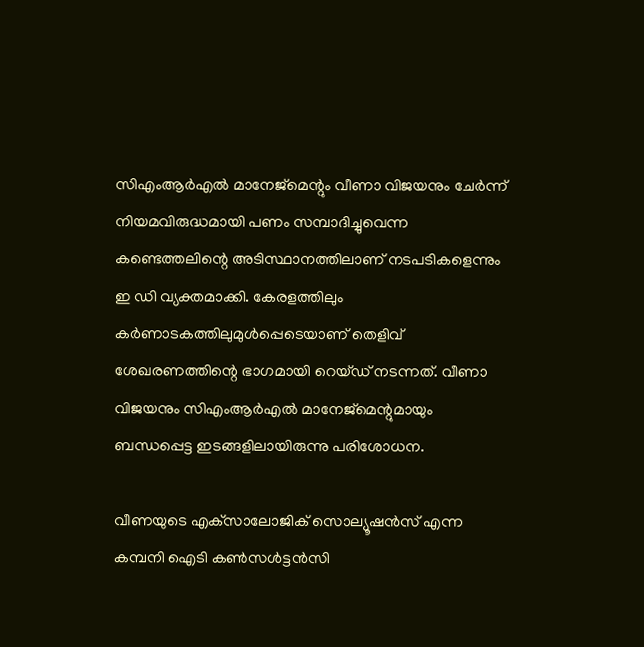സിഎംആർഎൽ മാനേജ്‌മെന്റും വീണാ വിജയനും ചേ‌ർന്ന് നിയമവിരുദ്ധമായി പണം സമ്പാദിച്ചുവെന്ന കണ്ടെത്തലിന്റെ അടിസ്ഥാനത്തിലാണ് നടപടികളെന്നും ഇ ഡി വ്യക്തമാക്കി. കേരളത്തിലും കർണാടകത്തിലുമുൾപ്പെടെയാണ് തെളിവ് ശേഖരണത്തിന്റെ ഭാഗമായി റെയ്‌ഡ് നടന്നത്. വീണാ വിജയനും സിഎംആർഎൽ മാനേജ്‌മെന്റുമായും ബന്ധപ്പെട്ട ഇടങ്ങളിലായിരുന്നു പരിശോധന.

വീണയുടെ എക്‌സാലോജിക് സൊല്യൂഷൻസ് എന്ന കമ്പനി ഐടി കൺസൾട്ടൻസി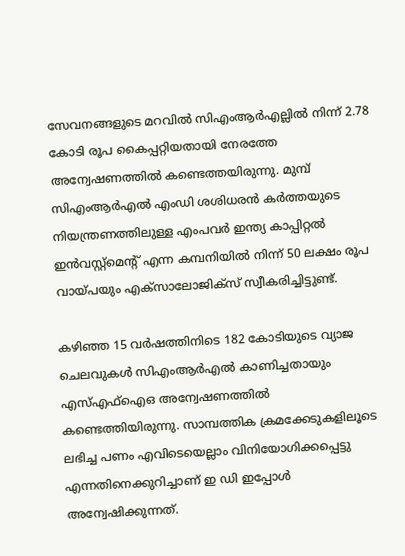സേവനങ്ങളുടെ മറവിൽ സിഎംആർഎല്ലിൽ നിന്ന് 2.78 കോടി രൂപ കൈപ്പറ്റിയതായി നേരത്തേ അന്വേഷണത്തിൽ കണ്ടെത്തയിരുന്നു. മുമ്പ് സിഎംആർഎൽ എംഡി ശശിധരൻ കർത്തയുടെ നിയന്ത്രണത്തിലുള്ള എംപവർ ഇന്ത്യ കാപ്പിറ്റൽ ഇൻവസ്റ്റ്‌മെന്റ് എന്ന കമ്പനിയിൽ നിന്ന് 50 ലക്ഷം രൂപ വായ്‌പയും എക്‌സാലോജിക്‌സ് സ്വീകരിച്ചിട്ടുണ്ട്.

കഴിഞ്ഞ 15 വർഷത്തിനിടെ 182 കോടിയുടെ വ്യാജ ചെലവുകൾ സിഎംആർഎൽ കാണിച്ചതായും എസ്‌എഫ്‌ഐഒ അന്വേഷണത്തിൽ കണ്ടെത്തിയിരുന്നു. സാമ്പത്തിക ക്രമക്കേടുകളിലൂടെ ലഭിച്ച പണം എവിടെയെല്ലാം വിനിയോഗിക്കപ്പെട്ടു എന്നതിനെക്കുറിച്ചാണ് ഇ ഡി ഇപ്പോൾ അന്വേഷിക്കുന്നത്.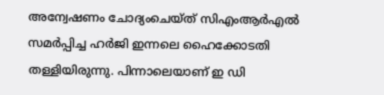അന്വേഷണം ചോദ്യംചെയ്‌ത് സിഎംആർഎൽ സമർപ്പിച്ച ഹർജി ഇന്നലെ ഹൈക്കോടതി തള്ളിയിരുന്നു. പിന്നാലെയാണ് ഇ ഡി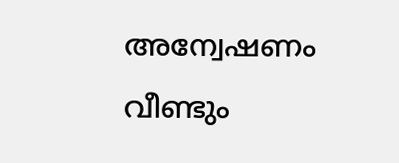അന്വേഷണം വീണ്ടും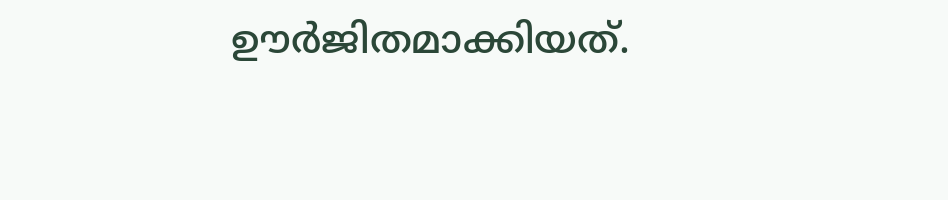ഊർജിതമാക്കിയത്.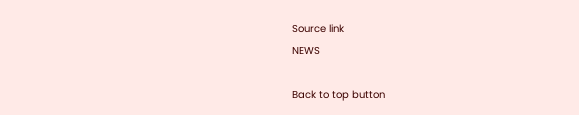Source link
NEWS

Back to top button